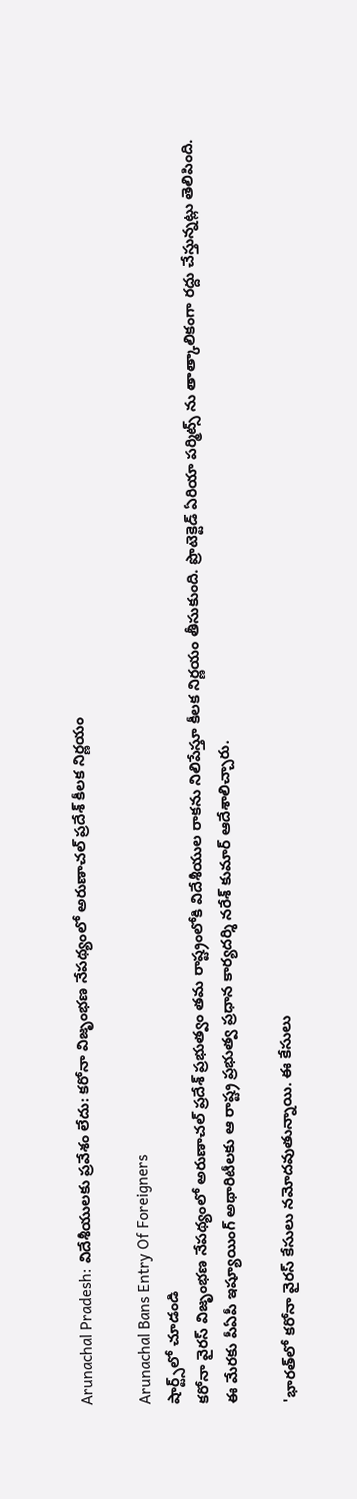Arunachal Pradesh: విదేశీయులకు ప్రవేశం లేదు: కరోనా విజృంభణ నేపథ్యంలో అరుణాచల్‌ ప్రదేశ్‌ కీలక నిర్ణయం

Arunachal Bans Entry Of Foreigners
షార్ట్స్‌లో చూడండి
కరోనా వైరస్‌ విజృంభణ నేపథ్యంలో అరుణాచల్‌ ప్రదేశ్‌ ప్రభుత్వం తమ రాష్ట్రంలోకి విదేశీయుల రాకను నిలిపేస్తూ కీలక నిర్ణయం తీసుకుంది. ప్రొటెక్టెడ్‌ ఏరియా పర్మిట్స్‌ ను తాత్కాలికంగా రద్దు చేస్తున్నట్లు తెలిపింది. ఈ మేరకు పీఏపీ ఇష్యూయింగ్‌ అథారిటీలకు ఆ రాష్ట్ర ప్రభుత్వ ప్రధాన కార్యదర్శి నరేశ్ కుమార్‌ ఆదేశాలిచ్చారు.

'భారత్‌లో కరోనా వైరస్‌ కేసులు నమోదవుతున్నాయి. ఈ కేసులు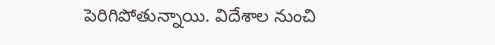పెరిగిపోతున్నాయి. విదేశాల నుంచి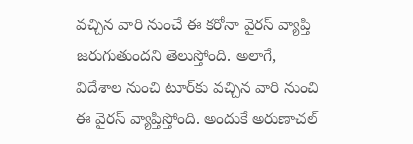వచ్చిన వారి నుంచే ఈ కరోనా వైరస్‌ వ్యాప్తి జరుగుతుందని తెలుస్తోంది. అలాగే, విదేశాల నుంచి టూర్‌కు వచ్చిన వారి నుంచి ఈ వైరస్‌ వ్యాప్తిస్తోంది. అందుకే అరుణాచల్‌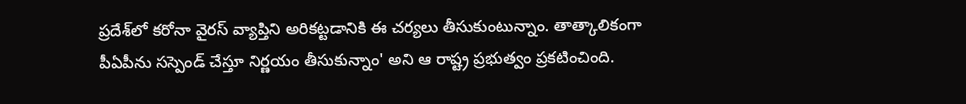ప్రదేశ్‌లో కరోనా వైరస్‌ వ్యాప్తిని అరికట్టడానికి ఈ చర్యలు తీసుకుంటున్నాం. తాత్కాలికంగా పీఏపీను సస్పెండ్‌ చేస్తూ నిర్ణయం తీసుకున్నాం' అని ఆ రాష్ట్ర ప్రభుత్వం ప్రకటించింది.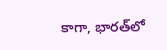కాగా, భారత్‌లో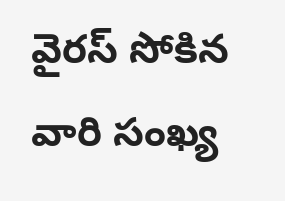వైరస్‌ సోకిన వారి సంఖ్య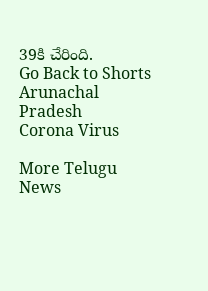39కి చేరింది.
Go Back to Shorts
Arunachal Pradesh
Corona Virus

More Telugu News